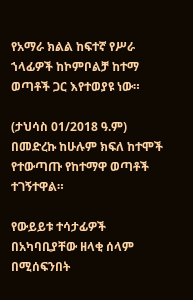የአማራ ክልል ከፍተኛ የሥራ ኀላፊዎች ከኮምቦልቻ ከተማ ወጣቶች ጋር እየተወያዩ ነው።

(ታህሳስ 01/2018 ዓ.ም) በመድረኩ ከሁሉም ክፍለ ከተሞች የተውጣጡ የከተማዋ ወጣቶች ተገኝተዋል።

የውይይቱ ተሳታፊዎች በአካባቢያቸው ዘላቂ ሰላም በሚሰፍንበት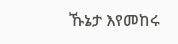ኹኔታ እየመከሩ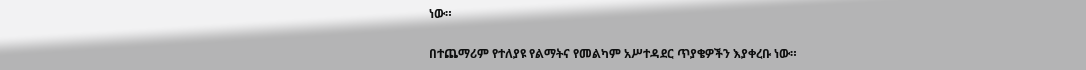ነው።

በተጨማሪም የተለያዩ የልማትና የመልካም አሥተዳደር ጥያቄዎችን እያቀረቡ ነው።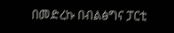በመድረኩ በብልፅግና ፓርቲ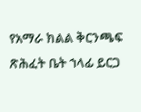የአማራ ክልል ቅርንጫፍ ጽሕፈት ቤት ኀላፊ ይርጋ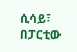ሲሳይ፣ በፓርቲው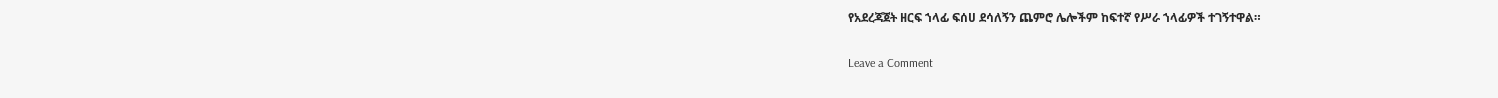የአደረጃጀት ዘርፍ ኀላፊ ፍሰሀ ደሳለኝን ጨምሮ ሌሎችም ከፍተኛ የሥራ ኀላፊዎች ተገኝተዋል።

Leave a Comment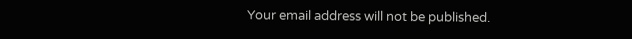Your email address will not be published.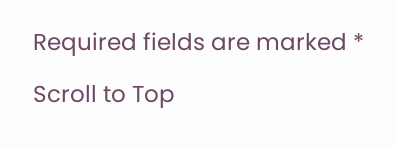Required fields are marked *

Scroll to Top